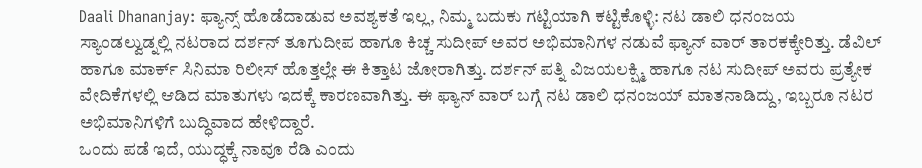Daali Dhananjay: ಫ್ಯಾನ್ಸ್ ಹೊಡೆದಾಡುವ ಅವಶ್ಯಕತೆ ಇಲ್ಲ, ನಿಮ್ಮ ಬದುಕು ಗಟ್ಟಿಯಾಗಿ ಕಟ್ಟಿಕೊಳ್ಳಿ: ನಟ ಡಾಲಿ ಧನಂಜಯ
ಸ್ಯಾಂಡಲ್ವುಡ್ನಲ್ಲಿ ನಟರಾದ ದರ್ಶನ್ ತೂಗುದೀಪ ಹಾಗೂ ಕಿಚ್ಚ ಸುದೀಪ್ ಅವರ ಅಭಿಮಾನಿಗಳ ನಡುವೆ ಫ್ಯಾನ್ ವಾರ್ ತಾರಕಕ್ಕೇರಿತ್ತು. ಡೆವಿಲ್ ಹಾಗೂ ಮಾರ್ಕ್ ಸಿನಿಮಾ ರಿಲೀಸ್ ಹೊತ್ತಲ್ಲೇ ಈ ಕಿತ್ತಾಟ ಜೋರಾಗಿತ್ತು. ದರ್ಶನ್ ಪತ್ನಿ ವಿಜಯಲಕ್ಷ್ಮಿ ಹಾಗೂ ನಟ ಸುದೀಪ್ ಅವರು ಪ್ರತ್ಯೇಕ ವೇದಿಕೆಗಳಲ್ಲಿ ಆಡಿದ ಮಾತುಗಳು ಇದಕ್ಕೆ ಕಾರಣವಾಗಿತ್ತು. ಈ ಫ್ಯಾನ್ ವಾರ್ ಬಗ್ಗೆ ನಟ ಡಾಲಿ ಧನಂಜಯ್ ಮಾತನಾಡಿದ್ದು, ಇಬ್ಬರೂ ನಟರ ಅಭಿಮಾನಿಗಳಿಗೆ ಬುದ್ಧಿವಾದ ಹೇಳಿದ್ದಾರೆ.
ಒಂದು ಪಡೆ ಇದೆ, ಯುದ್ಧಕ್ಕೆ ನಾವೂ ರೆಡಿ ಎಂದು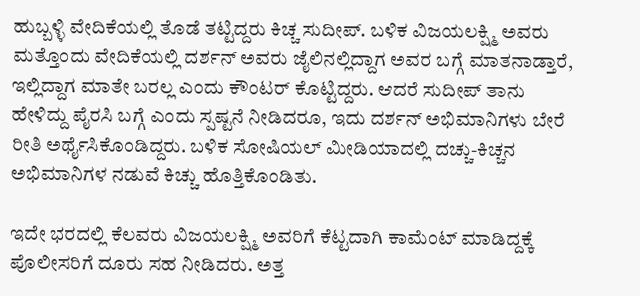ಹುಬ್ಬಳ್ಳಿ ವೇದಿಕೆಯಲ್ಲಿ ತೊಡೆ ತಟ್ಟಿದ್ದರು ಕಿಚ್ಚ ಸುದೀಪ್. ಬಳಿಕ ವಿಜಯಲಕ್ಷ್ಮಿ ಅವರು ಮತ್ತೊಂದು ವೇದಿಕೆಯಲ್ಲಿ ದರ್ಶನ್ ಅವರು ಜೈಲಿನಲ್ಲಿದ್ದಾಗ ಅವರ ಬಗ್ಗೆ ಮಾತನಾಡ್ತಾರೆ, ಇಲ್ಲಿದ್ದಾಗ ಮಾತೇ ಬರಲ್ಲ ಎಂದು ಕೌಂಟರ್ ಕೊಟ್ಟಿದ್ದರು. ಆದರೆ ಸುದೀಪ್ ತಾನು ಹೇಳಿದ್ದು ಪೈರಸಿ ಬಗ್ಗೆ ಎಂದು ಸ್ಪಷ್ಟನೆ ನೀಡಿದರೂ, ಇದು ದರ್ಶನ್ ಅಭಿಮಾನಿಗಳು ಬೇರೆ ರೀತಿ ಅರ್ಥೈಸಿಕೊಂಡಿದ್ದರು. ಬಳಿಕ ಸೋಷಿಯಲ್ ಮೀಡಿಯಾದಲ್ಲಿ ದಚ್ಚು-ಕಿಚ್ಚನ ಅಭಿಮಾನಿಗಳ ನಡುವೆ ಕಿಚ್ಚು ಹೊತ್ತಿಕೊಂಡಿತು.

ಇದೇ ಭರದಲ್ಲಿ ಕೆಲವರು ವಿಜಯಲಕ್ಷ್ಮಿ ಅವರಿಗೆ ಕೆಟ್ಟದಾಗಿ ಕಾಮೆಂಟ್ ಮಾಡಿದ್ದಕ್ಕೆ ಪೊಲೀಸರಿಗೆ ದೂರು ಸಹ ನೀಡಿದರು. ಅತ್ತ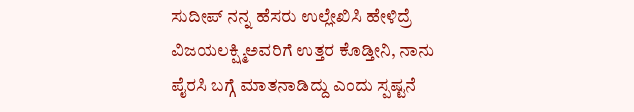ಸುದೀಪ್ ನನ್ನ ಹೆಸರು ಉಲ್ಲೇಖಿಸಿ ಹೇಳಿದ್ರೆ ವಿಜಯಲಕ್ಷ್ಮಿಅವರಿಗೆ ಉತ್ತರ ಕೊಡ್ತೀನಿ, ನಾನು ಪೈರಸಿ ಬಗ್ಗೆ ಮಾತನಾಡಿದ್ದು ಎಂದು ಸ್ಪಷ್ಟನೆ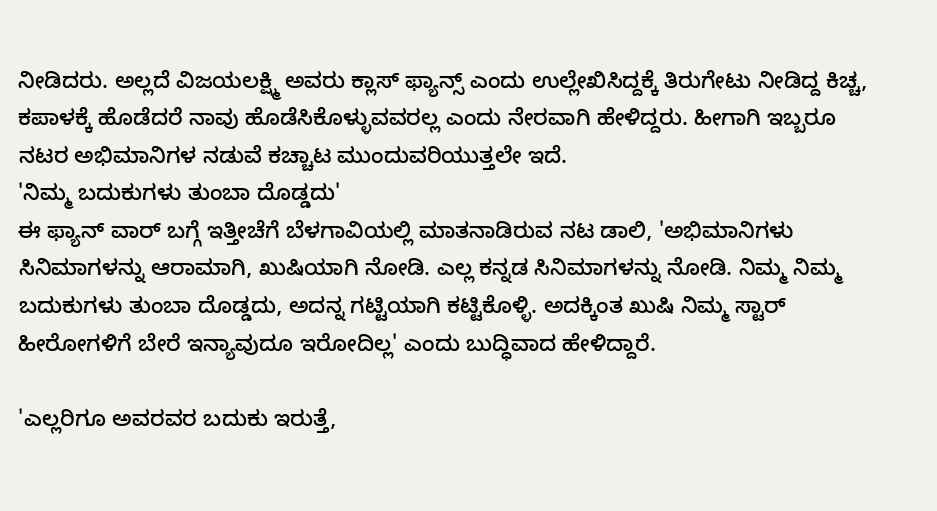ನೀಡಿದರು. ಅಲ್ಲದೆ ವಿಜಯಲಕ್ಷ್ಮಿ ಅವರು ಕ್ಲಾಸ್ ಫ್ಯಾನ್ಸ್ ಎಂದು ಉಲ್ಲೇಖಿಸಿದ್ದಕ್ಕೆ ತಿರುಗೇಟು ನೀಡಿದ್ದ ಕಿಚ್ಚ, ಕಪಾಳಕ್ಕೆ ಹೊಡೆದರೆ ನಾವು ಹೊಡೆಸಿಕೊಳ್ಳುವವರಲ್ಲ ಎಂದು ನೇರವಾಗಿ ಹೇಳಿದ್ದರು. ಹೀಗಾಗಿ ಇಬ್ಬರೂ ನಟರ ಅಭಿಮಾನಿಗಳ ನಡುವೆ ಕಚ್ಚಾಟ ಮುಂದುವರಿಯುತ್ತಲೇ ಇದೆ.
'ನಿಮ್ಮ ಬದುಕುಗಳು ತುಂಬಾ ದೊಡ್ಡದು'
ಈ ಫ್ಯಾನ್ ವಾರ್ ಬಗ್ಗೆ ಇತ್ತೀಚೆಗೆ ಬೆಳಗಾವಿಯಲ್ಲಿ ಮಾತನಾಡಿರುವ ನಟ ಡಾಲಿ, 'ಅಭಿಮಾನಿಗಳು ಸಿನಿಮಾಗಳನ್ನು ಆರಾಮಾಗಿ, ಖುಷಿಯಾಗಿ ನೋಡಿ. ಎಲ್ಲ ಕನ್ನಡ ಸಿನಿಮಾಗಳನ್ನು ನೋಡಿ. ನಿಮ್ಮ ನಿಮ್ಮ ಬದುಕುಗಳು ತುಂಬಾ ದೊಡ್ಡದು, ಅದನ್ನ ಗಟ್ಟಿಯಾಗಿ ಕಟ್ಟಿಕೊಳ್ಳಿ. ಅದಕ್ಕಿಂತ ಖುಷಿ ನಿಮ್ಮ ಸ್ಟಾರ್ ಹೀರೋಗಳಿಗೆ ಬೇರೆ ಇನ್ಯಾವುದೂ ಇರೋದಿಲ್ಲ' ಎಂದು ಬುದ್ಧಿವಾದ ಹೇಳಿದ್ದಾರೆ.

'ಎಲ್ಲರಿಗೂ ಅವರವರ ಬದುಕು ಇರುತ್ತೆ,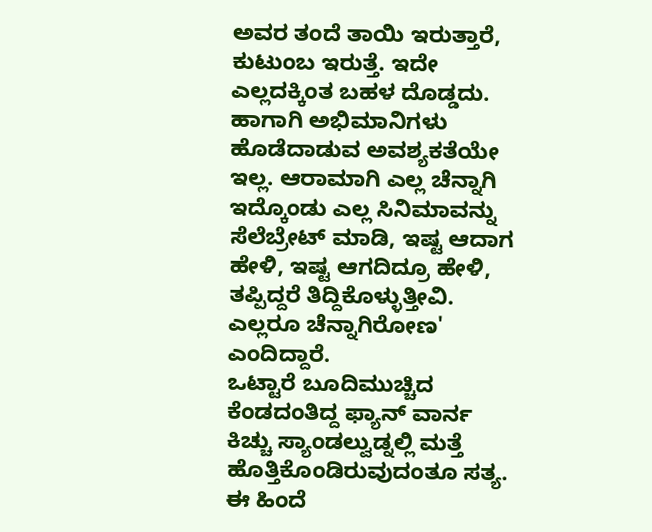ಅವರ ತಂದೆ ತಾಯಿ ಇರುತ್ತಾರೆ, ಕುಟುಂಬ ಇರುತ್ತೆ. ಇದೇ ಎಲ್ಲದಕ್ಕಿಂತ ಬಹಳ ದೊಡ್ಡದು. ಹಾಗಾಗಿ ಅಭಿಮಾನಿಗಳು ಹೊಡೆದಾಡುವ ಅವಶ್ಯಕತೆಯೇ ಇಲ್ಲ. ಆರಾಮಾಗಿ ಎಲ್ಲ ಚೆನ್ನಾಗಿ ಇದ್ಕೊಂಡು ಎಲ್ಲ ಸಿನಿಮಾವನ್ನು ಸೆಲೆಬ್ರೇಟ್ ಮಾಡಿ, ಇಷ್ಟ ಆದಾಗ ಹೇಳಿ, ಇಷ್ಟ ಆಗದಿದ್ರೂ ಹೇಳಿ, ತಪ್ಪಿದ್ದರೆ ತಿದ್ದಿಕೊಳ್ಳುತ್ತೀವಿ. ಎಲ್ಲರೂ ಚೆನ್ನಾಗಿರೋಣ' ಎಂದಿದ್ದಾರೆ.
ಒಟ್ಟಾರೆ ಬೂದಿಮುಚ್ಚಿದ ಕೆಂಡದಂತಿದ್ದ ಫ್ಯಾನ್ ವಾರ್ನ ಕಿಚ್ಚು ಸ್ಯಾಂಡಲ್ವುಡ್ನಲ್ಲಿ ಮತ್ತೆ ಹೊತ್ತಿಕೊಂಡಿರುವುದಂತೂ ಸತ್ಯ. ಈ ಹಿಂದೆ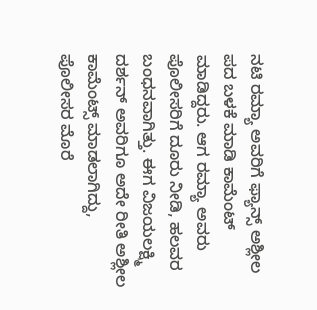ನಟಿ ರಮ್ಯಾ ಅವರಿಗೆ ಫ್ಯಾನ್ಸ್ ಅಶ್ಲೀಲ ಪದ ಬಳಕೆ ಮಾಡಿ ಕಾಮೆಂಟ್ ಮಾಡಿದ್ದರು. ಆಗ ರಮ್ಯಾ ಅವರು ಪೊಲೀಸರಿಗೆ ದೂರು ನೀಡಿ, ಹಲವರ ಬಂಧನವಾಗಿತ್ತು. ಈಗ ವಿಜಯಲಕ್ಷ್ಮಿ ದರ್ಶನ್ ಅವರಿಗೂ ಅದೇ ರೀತಿ ಅಶ್ಲೀಲ ಕಾಮೆಂಟ್ಸ್ ಮಾಡಲಾಗಿದ್ದು, ಪೊಲೀಸರ ಮೊರೆ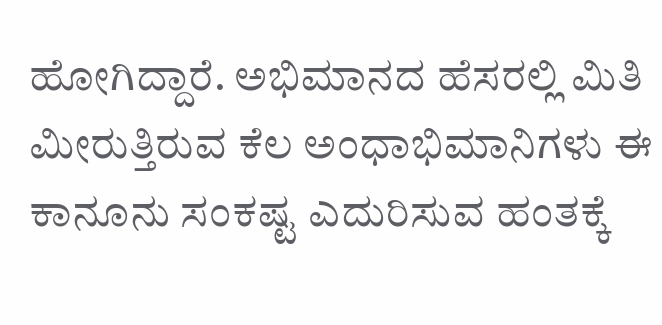ಹೋಗಿದ್ದಾರೆ. ಅಭಿಮಾನದ ಹೆಸರಲ್ಲಿ ಮಿತಿ ಮೀರುತ್ತಿರುವ ಕೆಲ ಅಂಧಾಭಿಮಾನಿಗಳು ಈ ಕಾನೂನು ಸಂಕಷ್ಟ ಎದುರಿಸುವ ಹಂತಕ್ಕೆ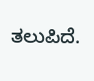ತಲುಪಿದೆ.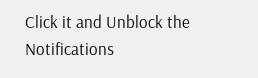Click it and Unblock the Notifications